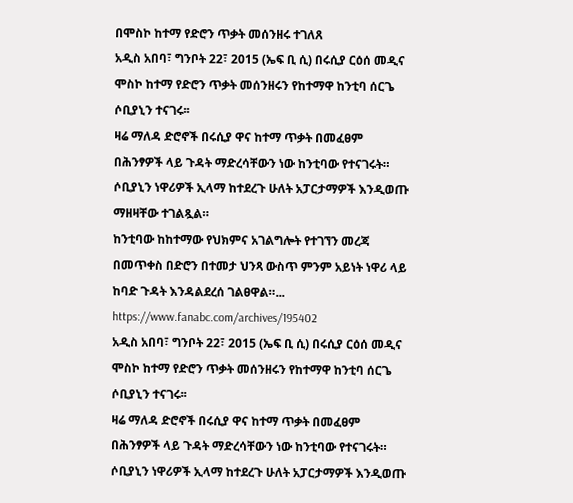በሞስኮ ከተማ የድሮን ጥቃት መሰንዘሩ ተገለጸ
አዲስ አበባ፣ ግንቦት 22፣ 2015 (ኤፍ ቢ ሲ) በሩሲያ ርዕሰ መዲና ሞስኮ ከተማ የድሮን ጥቃት መሰንዘሩን የከተማዋ ከንቲባ ሰርጌ ሶቢያኒን ተናገሩ፡፡
ዛሬ ማለዳ ድሮኖች በሩሲያ ዋና ከተማ ጥቃት በመፈፀም በሕንፃዎች ላይ ጉዳት ማድረሳቸውን ነው ከንቲባው የተናገሩት።
ሶቢያኒን ነዋሪዎች ኢላማ ከተደረጉ ሁለት አፓርታማዎች እንዲወጡ ማዘዛቸው ተገልጿል።
ከንቲባው ከከተማው የህክምና አገልግሎት የተገኘን መረጃ በመጥቀስ በድሮን በተመታ ህንጻ ውስጥ ምንም አይነት ነዋሪ ላይ ከባድ ጉዳት እንዳልደረሰ ገልፀዋል።... https://www.fanabc.com/archives/195402
አዲስ አበባ፣ ግንቦት 22፣ 2015 (ኤፍ ቢ ሲ) በሩሲያ ርዕሰ መዲና ሞስኮ ከተማ የድሮን ጥቃት መሰንዘሩን የከተማዋ ከንቲባ ሰርጌ ሶቢያኒን ተናገሩ፡፡
ዛሬ ማለዳ ድሮኖች በሩሲያ ዋና ከተማ ጥቃት በመፈፀም በሕንፃዎች ላይ ጉዳት ማድረሳቸውን ነው ከንቲባው የተናገሩት።
ሶቢያኒን ነዋሪዎች ኢላማ ከተደረጉ ሁለት አፓርታማዎች እንዲወጡ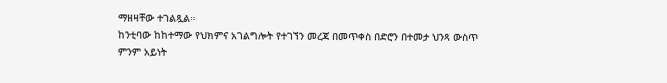ማዘዛቸው ተገልጿል።
ከንቲባው ከከተማው የህክምና አገልግሎት የተገኘን መረጃ በመጥቀስ በድሮን በተመታ ህንጻ ውስጥ ምንም አይነት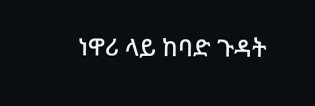ነዋሪ ላይ ከባድ ጉዳት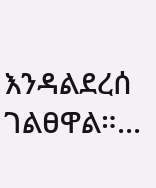እንዳልደረሰ ገልፀዋል።...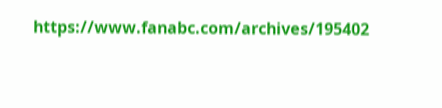https://www.fanabc.com/archives/195402